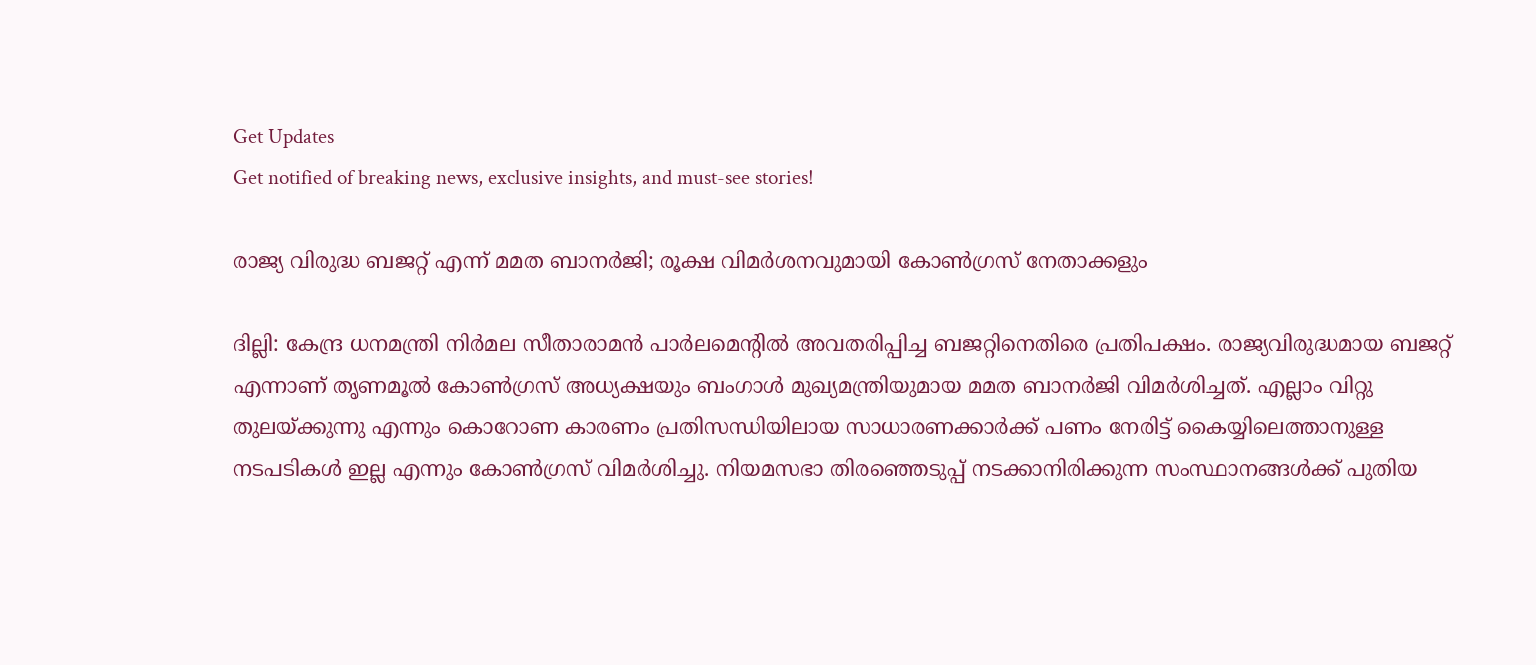Get Updates
Get notified of breaking news, exclusive insights, and must-see stories!

രാജ്യ വിരുദ്ധ ബജറ്റ് എന്ന് മമത ബാനര്‍ജി; രൂക്ഷ വിമര്‍ശനവുമായി കോണ്‍ഗ്രസ് നേതാക്കളും

ദില്ലി: കേന്ദ്ര ധനമന്ത്രി നിര്‍മല സീതാരാമന്‍ പാര്‍ലമെന്റില്‍ അവതരിപ്പിച്ച ബജറ്റിനെതിരെ പ്രതിപക്ഷം. രാജ്യവിരുദ്ധമായ ബജറ്റ് എന്നാണ് തൃണമൂല്‍ കോണ്‍ഗ്രസ് അധ്യക്ഷയും ബംഗാള്‍ മുഖ്യമന്ത്രിയുമായ മമത ബാനര്‍ജി വിമര്‍ശിച്ചത്. എല്ലാം വിറ്റു തുലയ്ക്കുന്നു എന്നും കൊറോണ കാരണം പ്രതിസന്ധിയിലായ സാധാരണക്കാര്‍ക്ക് പണം നേരിട്ട് കൈയ്യിലെത്താനുള്ള നടപടികള്‍ ഇല്ല എന്നും കോണ്‍ഗ്രസ് വിമര്‍ശിച്ചു. നിയമസഭാ തിരഞ്ഞെടുപ്പ് നടക്കാനിരിക്കുന്ന സംസ്ഥാനങ്ങള്‍ക്ക് പുതിയ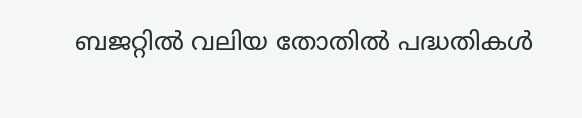ബജറ്റില്‍ വലിയ തോതില്‍ പദ്ധതികള്‍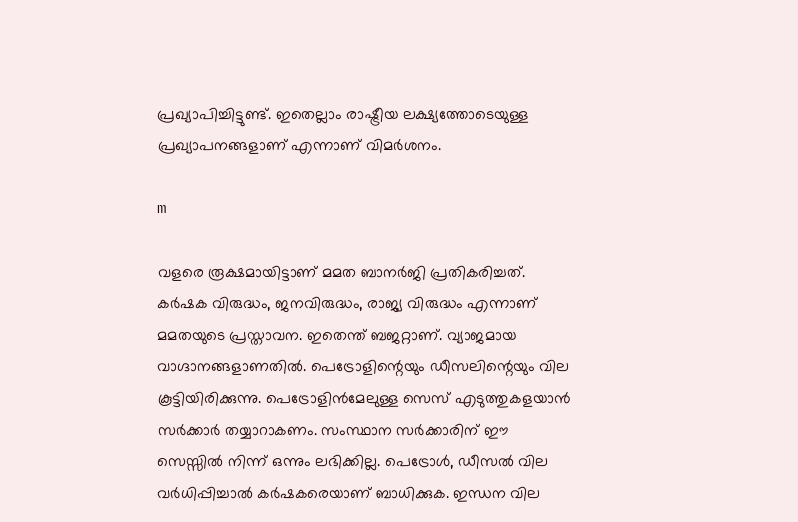പ്രഖ്യാപിച്ചിട്ടുണ്ട്. ഇതെല്ലാം രാഷ്ട്രീയ ലക്ഷ്യത്തോടെയുള്ള പ്രഖ്യാപനങ്ങളാണ് എന്നാണ് വിമര്‍ശനം.

m

വളരെ രൂക്ഷമായിട്ടാണ് മമത ബാനര്‍ജി പ്രതികരിച്ചത്. കര്‍ഷക വിരുദ്ധം, ജനവിരുദ്ധം, രാജ്യ വിരുദ്ധം എന്നാണ് മമതയുടെ പ്രസ്താവന. ഇതെന്ത് ബജറ്റാണ്. വ്യാജമായ വാഗ്ദാനങ്ങളാണതില്‍. പെട്രോളിന്റെയും ഡീസലിന്റെയും വില കൂട്ടിയിരിക്കുന്നു. പെട്രോളിന്‍മേലുള്ള സെസ് എടുത്തുകളയാന്‍ സര്‍ക്കാര്‍ തയ്യാറാകണം. സംസ്ഥാന സര്‍ക്കാരിന് ഈ സെസ്സില്‍ നിന്ന് ഒന്നും ലഭിക്കില്ല. പെട്രോള്‍, ഡീസല്‍ വില വര്‍ധിപ്പിച്ചാല്‍ കര്‍ഷകരെയാണ് ബാധിക്കുക. ഇന്ധന വില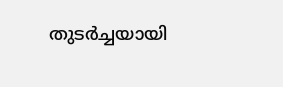തുടര്‍ച്ചയായി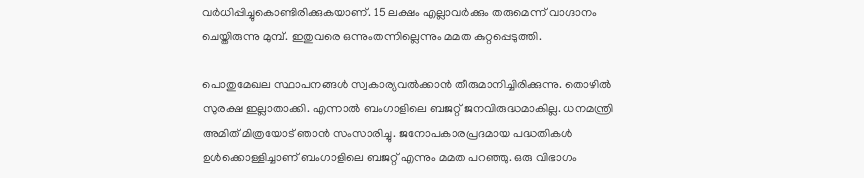വര്‍ധിപ്പിച്ചുകൊണ്ടിരിക്കുകയാണ്. 15 ലക്ഷം എല്ലാവര്‍ക്കും തരുമെന്ന് വാഗ്ദാനം ചെയ്തിരുന്നു മുമ്പ്. ഇതുവരെ ഒന്നുംതന്നില്ലെന്നും മമത കുറ്റപ്പെടുത്തി.

പൊതുമേഖല സ്ഥാപനങ്ങള്‍ സ്വകാര്യവല്‍ക്കാന്‍ തീരുമാനിച്ചിരിക്കുന്നു. തൊഴില്‍ സുരക്ഷ ഇല്ലാതാക്കി. എന്നാല്‍ ബംഗാളിലെ ബജറ്റ് ജനവിരുദ്ധമാകില്ല. ധനമന്ത്രി അമിത് മിത്രയോട് ഞാന്‍ സംസാരിച്ചു. ജനോപകാരപ്രദമായ പദ്ധതികള്‍ ഉള്‍ക്കൊള്ളിച്ചാണ് ബംഗാളിലെ ബജറ്റ് എന്നും മമത പറഞ്ഞു. ഒരു വിഭാഗം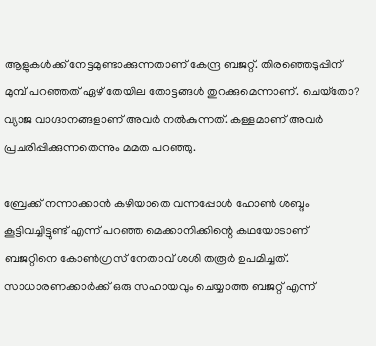ആളുകള്‍ക്ക് നേട്ടമുണ്ടാക്കുന്നതാണ് കേന്ദ്ര ബജറ്റ്. തിരഞ്ഞെടുപ്പിന് മുമ്പ് പറഞ്ഞത് ഏഴ് തേയില തോട്ടങ്ങള്‍ തുറക്കുമെന്നാണ്. ചെയ്‌തോ? വ്യാജ വാഗ്ദാനങ്ങളാണ് അവര്‍ നല്‍കുന്നത്. കള്ളമാണ് അവര്‍ പ്രചരിപ്പിക്കുന്നതെന്നും മമത പറഞ്ഞു.

ബ്രേക്ക് നന്നാക്കാന്‍ കഴിയാതെ വന്നപ്പോള്‍ ഹോണ്‍ ശബ്ദം കൂട്ടിവച്ചിട്ടുണ്ട് എന്ന് പറഞ്ഞ മെക്കാനിക്കിന്റെ കഥയോടാണ് ബജറ്റിനെ കോണ്‍ഗ്രസ് നേതാവ് ശശി തരൂര്‍ ഉപമിച്ചത്. സാധാരണക്കാര്‍ക്ക് ഒരു സഹായവും ചെയ്യാത്ത ബജറ്റ് എന്ന്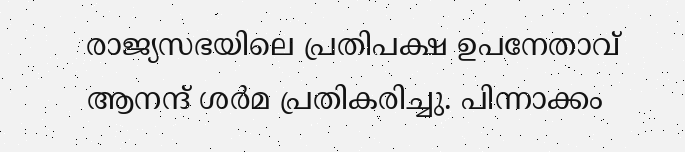രാജ്യസഭയിലെ പ്രതിപക്ഷ ഉപനേതാവ് ആനന്ദ് ശര്‍മ പ്രതികരിച്ചു. പിന്നാക്കം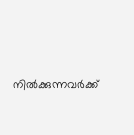നില്‍ക്കുന്നവര്‍ക്ക്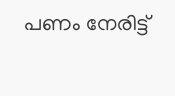പണം നേരിട്ട്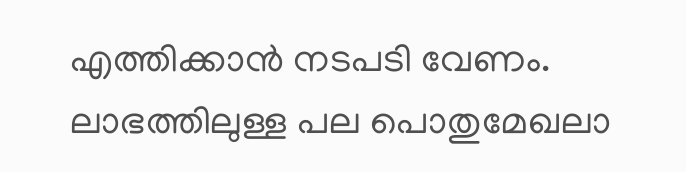എത്തിക്കാന്‍ നടപടി വേണം. ലാഭത്തിലുള്ള പല പൊതുമേഖലാ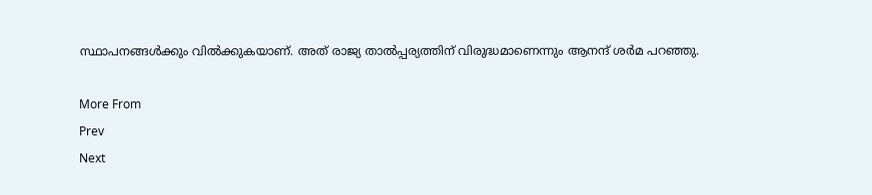സ്ഥാപനങ്ങള്‍ക്കും വില്‍ക്കുകയാണ്. അത് രാജ്യ താല്‍പ്പര്യത്തിന് വിരുദ്ധമാണെന്നും ആനന്ദ് ശര്‍മ പറഞ്ഞു.

More From
Prev
Next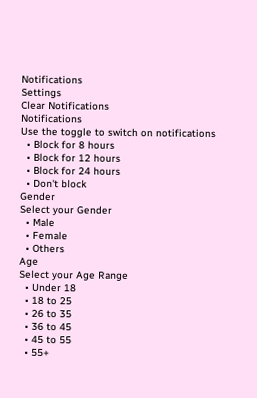Notifications
Settings
Clear Notifications
Notifications
Use the toggle to switch on notifications
  • Block for 8 hours
  • Block for 12 hours
  • Block for 24 hours
  • Don't block
Gender
Select your Gender
  • Male
  • Female
  • Others
Age
Select your Age Range
  • Under 18
  • 18 to 25
  • 26 to 35
  • 36 to 45
  • 45 to 55
  • 55+